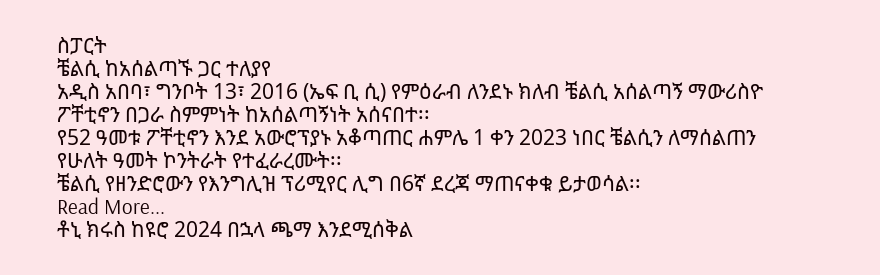ስፓርት
ቼልሲ ከአሰልጣኙ ጋር ተለያየ
አዲስ አበባ፣ ግንቦት 13፣ 2016 (ኤፍ ቢ ሲ) የምዕራብ ለንደኑ ክለብ ቼልሲ አሰልጣኝ ማውሪስዮ ፖቸቲኖን በጋራ ስምምነት ከአሰልጣኝነት አሰናበተ፡፡
የ52 ዓመቱ ፖቸቲኖን እንደ አውሮፕያኑ አቆጣጠር ሐምሌ 1 ቀን 2023 ነበር ቼልሲን ለማሰልጠን የሁለት ዓመት ኮንትራት የተፈራረሙት፡፡
ቼልሲ የዘንድሮውን የእንግሊዝ ፕሪሚየር ሊግ በ6ኛ ደረጃ ማጠናቀቁ ይታወሳል፡፡
Read More...
ቶኒ ክሩስ ከዩሮ 2024 በኋላ ጫማ እንደሚሰቅል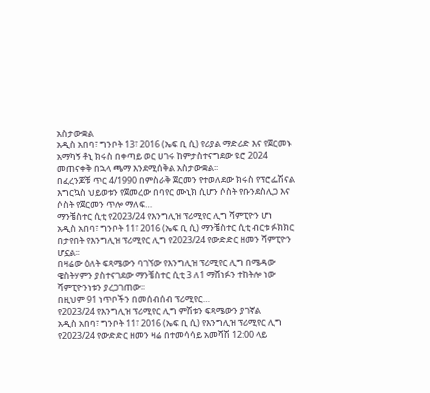አስታውቋል
አዲስ አበባ፣ ግንቦት 13፣ 2016 (ኤፍ ቢ ሲ) የሪያል ማድሪድ እና የጀርመኑ አማካኝ ቶኒ ክሩስ በቀጣይ ወር ሀገሩ ከምታስተናግደው ዩሮ 2024 መጠናቀቅ በኋላ ጫማ እንደሚሰቅል አስታውቋል፡፡
በፈረንጆቹ ጥር 4/1990 በምስራቅ ጀርመን የተወለደው ክሩስ የፕሮፌሽናል እግርኳስ ህይወቱን የጀመረው በባየር ሙኒክ ሲሆን ሶስት የቡንደስሊጋ እና ሶስት የጀርመን ጥሎ ማለፍ…
ማንቼስተር ሲቲ የ2023/24 የእንግሊዝ ፕሪሚየር ሊግ ሻምፒዮን ሆነ
አዲስ አበባ፣ ግንቦት 11፣ 2016 (ኤፍ ቢ ሲ) ማንቼስተር ሲቲ ብርቱ ፉክክር በታየበት የእንግሊዝ ፕሪሚየር ሊግ የ2023/24 የውድድር ዘመን ሻምፒዮን ሆኗል፡፡
በዛሬው ዕለት ፍጻሜውን ባገኘው የእንግሊዝ ፕሪሚየር ሊግ በሜዳው ዌስትሃምን ያስተናገደው ማንቼስተር ሲቲ 3 ለ1 ማሸነፉን ተከትሎ ነው ሻምፒዮንነቱን ያረጋገጠው፡፡
በዚህም 91 ነጥቦችን በመሰብሰብ ፕሪሚየር…
የ2023/24 የእንግሊዝ ፕሪሚየር ሊግ ምሽቱን ፍጻሜውን ያገኛል
አዲስ አበባ፣ ግንቦት 11፣ 2016 (ኤፍ ቢ ሲ) የእንግሊዝ ፕሪሚየር ሊግ የ2023/24 የውድድር ዘመን ዛሬ በተመሳሳይ አመሻሽ 12:00 ላይ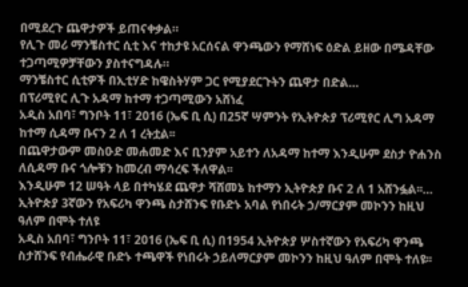በሚደረጉ ጨዋታዎች ይጠናቀቃል።
የሊጉ መሪ ማንቼስተር ሲቲ እና ተከታዩ አርሰናል ዋንጫውን የማሸነፍ ዕድል ይዘው በሜዳቸው ተጋጣሚዎቻቸውን ያስተናግዳሉ።
ማንቼስተር ሲቲዎች በኢቲሃድ ከዌስትሃም ጋር የሚያደርጉትን ጨዋታ በድል…
በፕሪሚየር ሊጉ አዳማ ከተማ ተጋጣሚውን አሸነፈ
አዲስ አበባ፣ ግንቦት 11፣ 2016 (ኤፍ ቢ ሲ) በ25ኛ ሣምንት የኢትዮጵያ ፕሪሚየር ሊግ አዳማ ከተማ ሲዳማ ቡናን 2 ለ 1 ረትቷል፡፡
በጨዋታውም መስዑድ መሐመድ እና ቢንያም አይተን ለአዳማ ከተማ እንዲሁም ደስታ ዮሐንስ ለሲዳማ ቡና ጎሎቹን ከመረብ ማሳረፍ ችለዋል፡፡
እንዲሁም 12 ሠዓት ላይ በተካሄደ ጨዋታ ሻሸመኔ ከተማን ኢትዮጵያ ቡና 2 ለ 1 አሸንፏል፡፡…
ኢትዮጵያ 3ኛውን የአፍሪካ ዋንጫ ስታሸንፍ የቡድኑ አባል የነበሩት ኃ/ማርያም መኮንን ከዚህ ዓለም በሞት ተለዩ
አዲስ አበባ፣ ግንቦት 11፣ 2016 (ኤፍ ቢ ሲ) በ1954 ኢትዮጵያ ሦስተኛውን የአፍሪካ ዋንጫ ስታሸንፍ የብሔራዊ ቡድኑ ተጫዋች የነበሩት ኃይለማርያም መኮንን ከዚህ ዓለም በሞት ተለዩ፡፡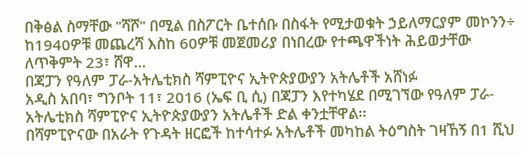በቅፅል ስማቸው "ሻሾ" በሚል በስፖርት ቤተሰቡ በስፋት የሚታወቁት ኃይለማርያም መኮንን÷ ከ1940ዎቹ መጨረሻ እስከ 60ዎቹ መጀመሪያ በነበረው የተጫዋችነት ሕይወታቸው ለጥቅምት 23፣ ሸዋ…
በጃፓን የዓለም ፓራ-አትሌቲክስ ሻምፒዮና ኢትዮጵያውያን አትሌቶች አሸነፉ
አዲስ አበባ፣ ግንቦት 11፣ 2016 (ኤፍ ቢ ሲ) በጃፓን እየተካሄደ በሚገኘው የዓለም ፓራ-አትሌቲክስ ሻምፒዮና ኢትዮጵያውያን አትሌቶች ድል ቀንቷቸዋል፡፡
በሻምፒዮናው በአራት የጉዳት ዘርፎች ከተሳተፉ አትሌቶች መካከል ትዕግስት ገዛኸኝ በ1 ሺህ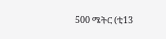500 ሜትር (ቲ13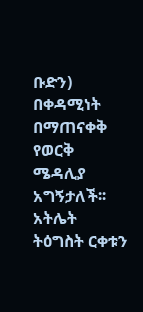ቡድን) በቀዳሚነት በማጠናቀቅ የወርቅ ሜዳሊያ አግኝታለች፡፡
አትሌት ትዕግስት ርቀቱን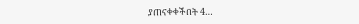ያጠናቀቀችበት 4…